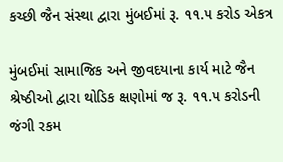કચ્છી જૈન સંસ્થા દ્વારા મુંબઈમાં રૂ. ૧૧.૫ કરોડ એકત્ર

મુંબઈમાં સામાજિક અને જીવદયાના કાર્ય માટે જૈન શ્રેષ્ઠીઓ દ્વારા થોડિક ક્ષણોમાં જ રૂ. ૧૧.૫ કરોડની જંગી રકમ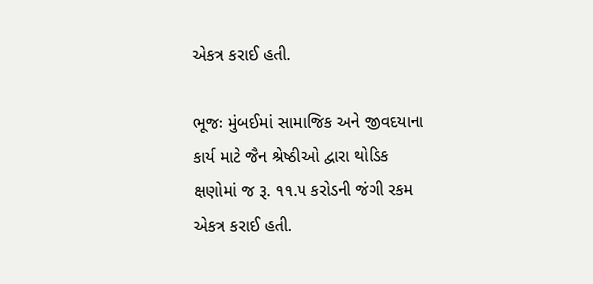એકત્ર કરાઈ હતી.

ભૂજઃ મુંબઈમાં સામાજિક અને જીવદયાના કાર્ય માટે જૈન શ્રેષ્ઠીઓ દ્વારા થોડિક ક્ષણોમાં જ રૂ. ૧૧.૫ કરોડની જંગી રકમ એકત્ર કરાઈ હતી.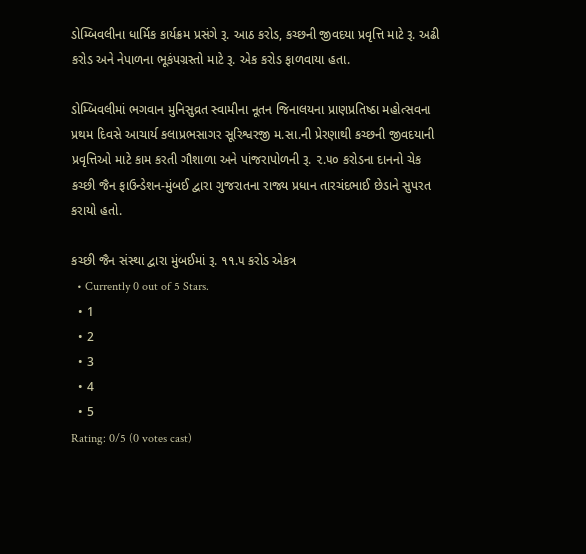ડોમ્બિવલીના ધાર્મિક કાર્યક્રમ પ્રસંગે રૂ. આઠ કરોડ, કચ્છની જીવદયા પ્રવૃત્તિ માટે રૂ. અઢી કરોડ અને નેપાળના ભૂકંપગ્રસ્તો માટે રૂ. એક કરોડ ફાળવાયા હતા.

ડોમ્બિવલીમાં ભગવાન મુનિસુવ્રત સ્વામીના નૂતન જિનાલયના પ્રાણપ્રતિષ્ઠા મહોત્સવના પ્રથમ દિવસે આચાર્ય કલાપ્રભસાગર સૂરિશ્વરજી મ.સા.ની પ્રેરણાથી કચ્છની જીવદયાની પ્રવૃત્તિઓ માટે કામ કરતી ગૌશાળા અને પાંજરાપોળની રૂ. ૨.૫૦ કરોડના દાનનો ચેક કચ્છી જૈન ફાઉન્ડેશન-મુંબઈ દ્વારા ગુજરાતના રાજ્ય પ્રધાન તારચંદભાઈ છેડાને સુપરત કરાયો હતો.

કચ્છી જૈન સંસ્થા દ્વારા મુંબઈમાં રૂ. ૧૧.૫ કરોડ એકત્ર
  • Currently 0 out of 5 Stars.
  • 1
  • 2
  • 3
  • 4
  • 5
Rating: 0/5 (0 votes cast)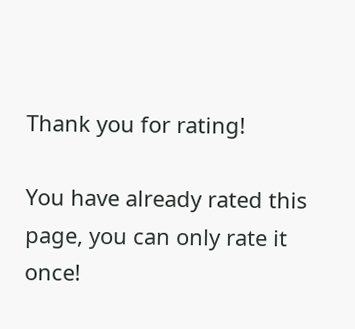Thank you for rating!

You have already rated this page, you can only rate it once!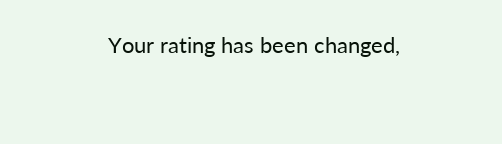Your rating has been changed,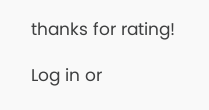thanks for rating!

Log in or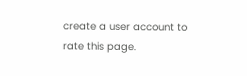create a user account to rate this page.